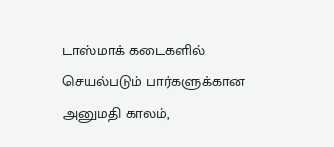டாஸ்மாக் கடைகளில் செயல்படும் பார்களுக்கான அனுமதி காலம்,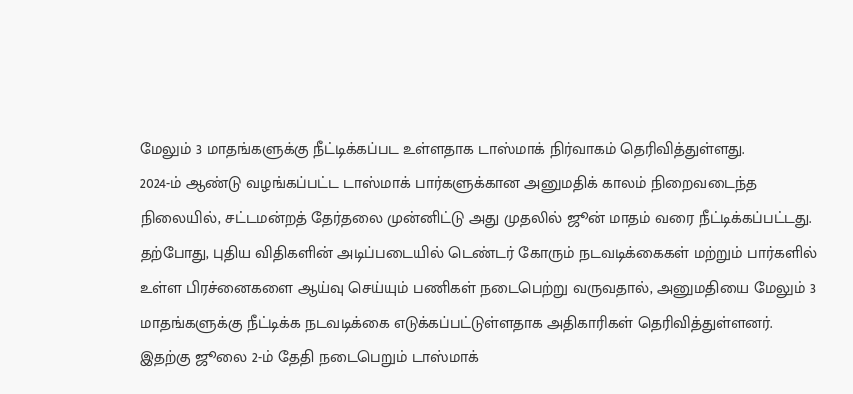மேலும் 3 மாதங்களுக்கு நீட்டிக்கப்பட உள்ளதாக டாஸ்மாக் நிர்வாகம் தெரிவித்துள்ளது.
2024-ம் ஆண்டு வழங்கப்பட்ட டாஸ்மாக் பார்களுக்கான அனுமதிக் காலம் நிறைவடைந்த நிலையில், சட்டமன்றத் தேர்தலை முன்னிட்டு அது முதலில் ஜூன் மாதம் வரை நீட்டிக்கப்பட்டது.
தற்போது, புதிய விதிகளின் அடிப்படையில் டெண்டர் கோரும் நடவடிக்கைகள் மற்றும் பார்களில் உள்ள பிரச்னைகளை ஆய்வு செய்யும் பணிகள் நடைபெற்று வருவதால், அனுமதியை மேலும் 3 மாதங்களுக்கு நீட்டிக்க நடவடிக்கை எடுக்கப்பட்டுள்ளதாக அதிகாரிகள் தெரிவித்துள்ளனர்.
இதற்கு ஜூலை 2-ம் தேதி நடைபெறும் டாஸ்மாக்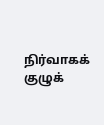நிர்வாகக் குழுக்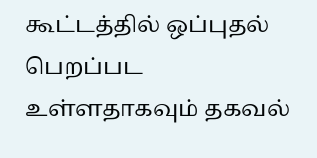கூட்டத்தில் ஒப்புதல் பெறப்பட உள்ளதாகவும் தகவல்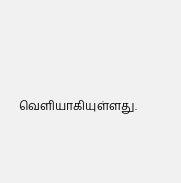வெளியாகியுள்ளது.